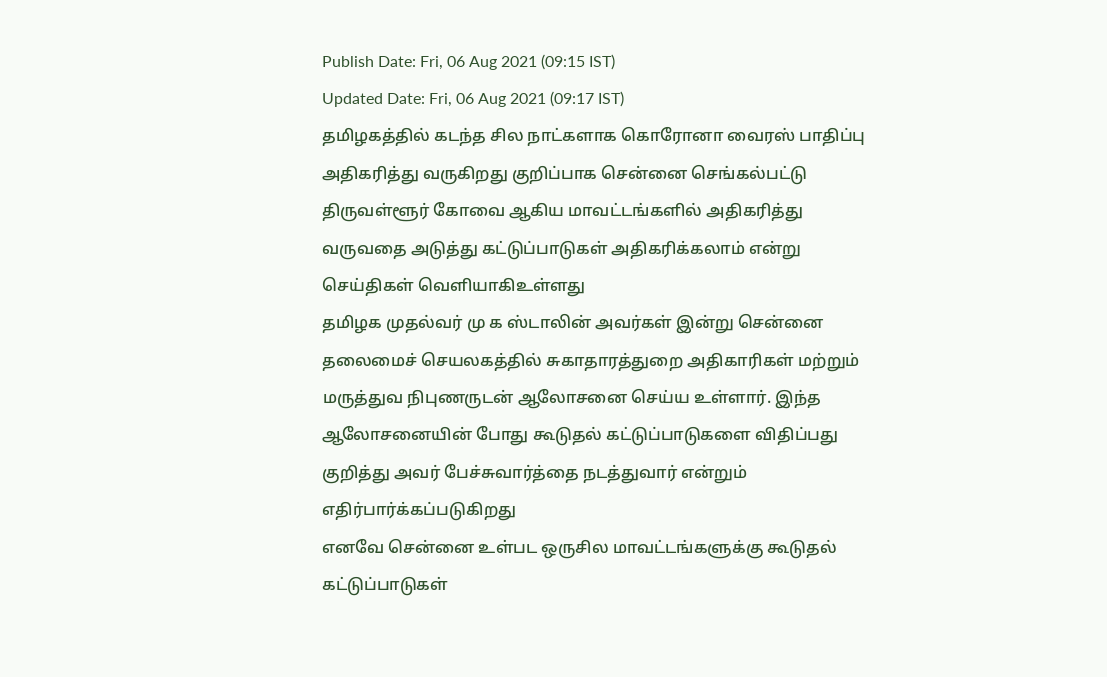Publish Date: Fri, 06 Aug 2021 (09:15 IST)
Updated Date: Fri, 06 Aug 2021 (09:17 IST)
தமிழகத்தில் கடந்த சில நாட்களாக கொரோனா வைரஸ் பாதிப்பு அதிகரித்து வருகிறது குறிப்பாக சென்னை செங்கல்பட்டு திருவள்ளூர் கோவை ஆகிய மாவட்டங்களில் அதிகரித்து வருவதை அடுத்து கட்டுப்பாடுகள் அதிகரிக்கலாம் என்று செய்திகள் வெளியாகிஉள்ளது
தமிழக முதல்வர் மு க ஸ்டாலின் அவர்கள் இன்று சென்னை தலைமைச் செயலகத்தில் சுகாதாரத்துறை அதிகாரிகள் மற்றும் மருத்துவ நிபுணருடன் ஆலோசனை செய்ய உள்ளார். இந்த ஆலோசனையின் போது கூடுதல் கட்டுப்பாடுகளை விதிப்பது குறித்து அவர் பேச்சுவார்த்தை நடத்துவார் என்றும் எதிர்பார்க்கப்படுகிறது
எனவே சென்னை உள்பட ஒருசில மாவட்டங்களுக்கு கூடுதல் கட்டுப்பாடுகள்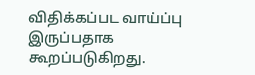விதிக்கப்பட வாய்ப்பு இருப்பதாக கூறப்படுகிறது.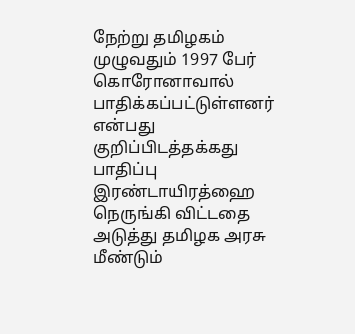நேற்று தமிழகம் முழுவதும் 1997 பேர் கொரோனாவால் பாதிக்கப்பட்டுள்ளனர் என்பது குறிப்பிடத்தக்கது
பாதிப்பு இரண்டாயிரத்ஹை நெருங்கி விட்டதை அடுத்து தமிழக அரசு மீண்டும்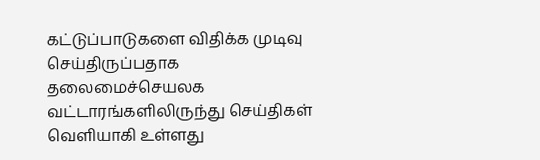கட்டுப்பாடுகளை விதிக்க முடிவு செய்திருப்பதாக தலைமைச்செயலக வட்டாரங்களிலிருந்து செய்திகள் வெளியாகி உள்ளது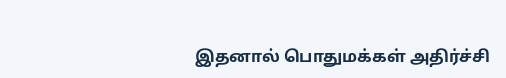இதனால் பொதுமக்கள் அதிர்ச்சி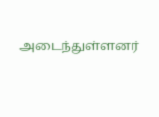அடைந்துள்ளனர்